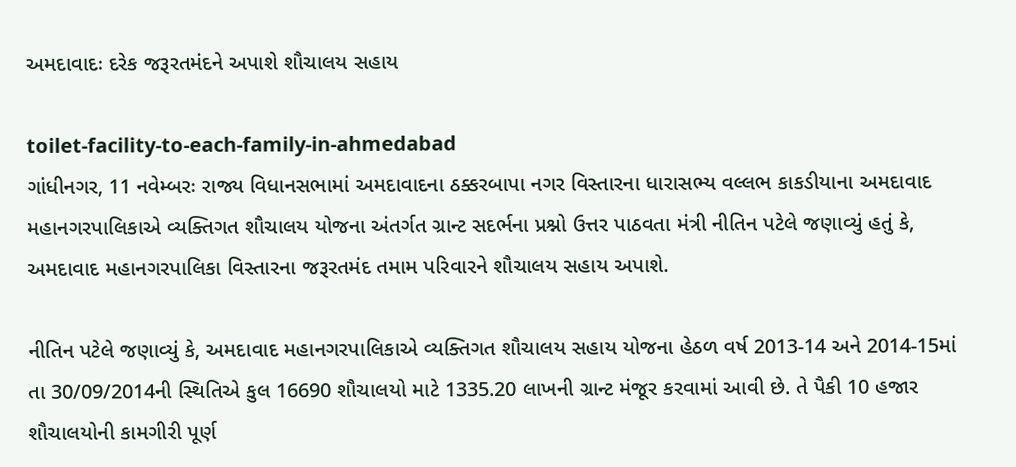અમદાવાદઃ દરેક જરૂરતમંદને અપાશે શૌચાલય સહાય

toilet-facility-to-each-family-in-ahmedabad
ગાંધીનગર, 11 નવેમ્બરઃ રાજ્ય વિધાનસભામાં અમદાવાદના ઠક્કરબાપા નગર વિસ્તારના ધારાસભ્ય વલ્લભ કાકડીયાના અમદાવાદ મહાનગરપાલિકાએ વ્યક્તિગત શૌચાલય યોજના અંતર્ગત ગ્રાન્ટ સદર્ભના પ્રશ્નો ઉત્તર પાઠવતા મંત્રી નીતિન પટેલે જણાવ્યું હતું કે, અમદાવાદ મહાનગરપાલિકા વિસ્તારના જરૂરતમંદ તમામ પરિવારને શૌચાલય સહાય અપાશે.

નીતિન પટેલે જણાવ્યું કે, અમદાવાદ મહાનગરપાલિકાએ વ્યક્તિગત શૌચાલય સહાય યોજના હેઠળ વર્ષ 2013-14 અને 2014-15માં તા 30/09/2014ની સ્થિતિએ કુલ 16690 શૌચાલયો માટે 1335.20 લાખની ગ્રાન્ટ મંજૂર કરવામાં આવી છે. તે પૈકી 10 હજાર શૌચાલયોની કામગીરી પૂર્ણ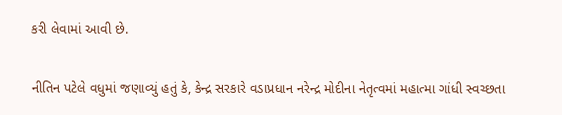કરી લેવામાં આવી છે.

નીતિન પટેલે વધુમાં જણાવ્યું હતું કે, કેન્દ્ર સરકારે વડાપ્રધાન નરેન્દ્ર મોદીના નેતૃત્વમાં મહાત્મા ગાંધી સ્વચ્છતા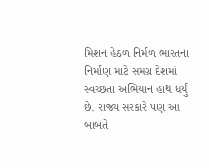મિશન હેઠળ નિર્મળ ભારતના નિર્માણ માટે સમગ્ર દેશમાં સ્વચ્છતા અભિયાન હાથ ધર્યું છે. રાજ્ય સરકારે પણ આ બાબતે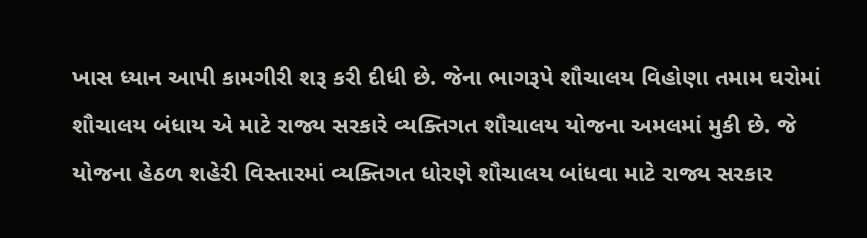ખાસ ધ્યાન આપી કામગીરી શરૂ કરી દીધી છે. જેના ભાગરૂપે શૌચાલય વિહોણા તમામ ઘરોમાં શૌચાલય બંધાય એ માટે રાજ્ય સરકારે વ્યક્તિગત શૌચાલય યોજના અમલમાં મુકી છે. જે યોજના હેઠળ શહેરી વિસ્તારમાં વ્યક્તિગત ધોરણે શૌચાલય બાંધવા માટે રાજ્ય સરકાર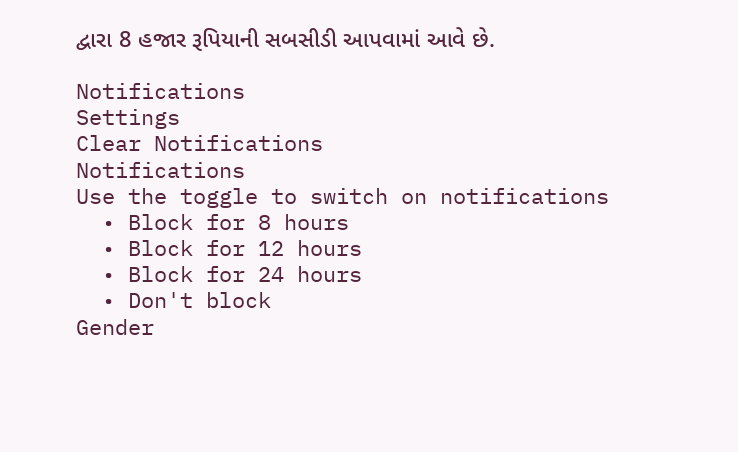દ્વારા 8 હજાર રૂપિયાની સબસીડી આપવામાં આવે છે.

Notifications
Settings
Clear Notifications
Notifications
Use the toggle to switch on notifications
  • Block for 8 hours
  • Block for 12 hours
  • Block for 24 hours
  • Don't block
Gender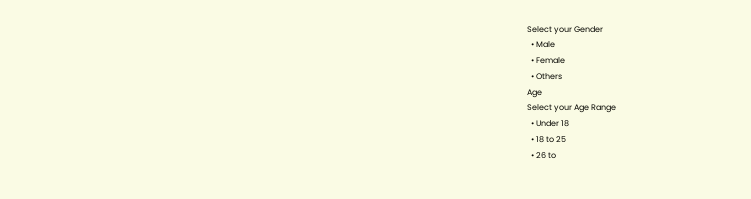Select your Gender
  • Male
  • Female
  • Others
Age
Select your Age Range
  • Under 18
  • 18 to 25
  • 26 to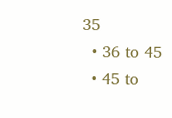35
  • 36 to 45
  • 45 to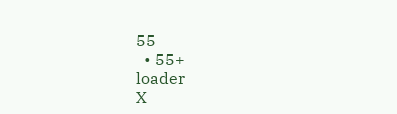55
  • 55+
loader
X